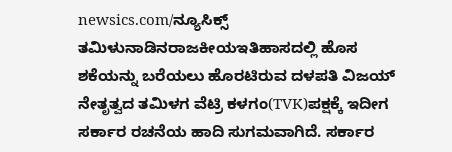newsics.com/ನ್ಯೂಸಿಕ್ಸ್
ತಮಿಳುನಾಡಿನರಾಜಕೀಯಇತಿಹಾಸದಲ್ಲಿ ಹೊಸ ಶಕೆಯನ್ನು ಬರೆಯಲು ಹೊರಟಿರುವ ದಳಪತಿ ವಿಜಯ್ ನೇತೃತ್ವದ ತಮಿಳಗ ವೆಟ್ರಿ ಕಳಗಂ(TVK)ಪಕ್ಷಕ್ಕೆ ಇದೀಗ ಸರ್ಕಾರ ರಚನೆಯ ಹಾದಿ ಸುಗಮವಾಗಿದೆ. ಸರ್ಕಾರ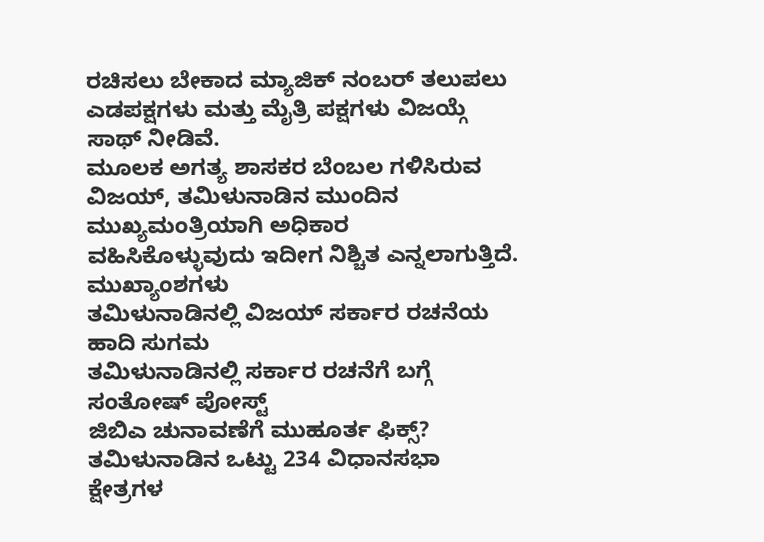ರಚಿಸಲು ಬೇಕಾದ ಮ್ಯಾಜಿಕ್ ನಂಬರ್ ತಲುಪಲು ಎಡಪಕ್ಷಗಳು ಮತ್ತು ಮೈತ್ರಿ ಪಕ್ಷಗಳು ವಿಜಯ್ಗೆ ಸಾಥ್ ನೀಡಿವೆ.
ಮೂಲಕ ಅಗತ್ಯ ಶಾಸಕರ ಬೆಂಬಲ ಗಳಿಸಿರುವ ವಿಜಯ್, ತಮಿಳುನಾಡಿನ ಮುಂದಿನ ಮುಖ್ಯಮಂತ್ರಿಯಾಗಿ ಅಧಿಕಾರ ವಹಿಸಿಕೊಳ್ಳುವುದು ಇದೀಗ ನಿಶ್ಚಿತ ಎನ್ನಲಾಗುತ್ತಿದೆ.
ಮುಖ್ಯಾಂಶಗಳು
ತಮಿಳುನಾಡಿನಲ್ಲಿ ವಿಜಯ್ ಸರ್ಕಾರ ರಚನೆಯ ಹಾದಿ ಸುಗಮ
ತಮಿಳುನಾಡಿನಲ್ಲಿ ಸರ್ಕಾರ ರಚನೆಗೆ ಬಗ್ಗೆ ಸಂತೋಷ್ ಪೋಸ್ಟ್
ಜಿಬಿಎ ಚುನಾವಣೆಗೆ ಮುಹೂರ್ತ ಫಿಕ್ಸ್?
ತಮಿಳುನಾಡಿನ ಒಟ್ಟು 234 ವಿಧಾನಸಭಾ ಕ್ಷೇತ್ರಗಳ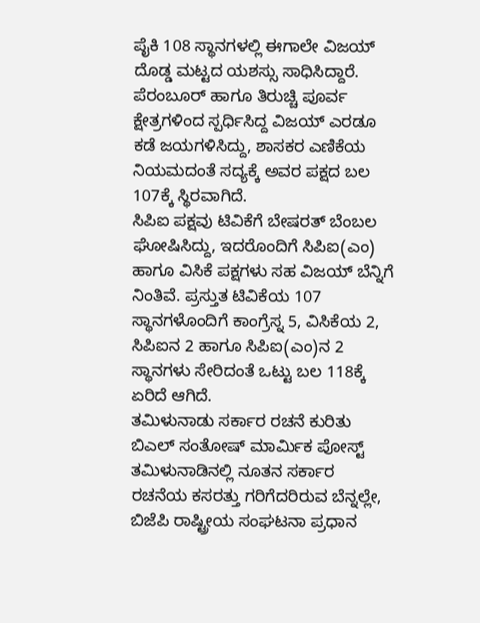ಪೈಕಿ 108 ಸ್ಥಾನಗಳಲ್ಲಿ ಈಗಾಲೇ ವಿಜಯ್ ದೊಡ್ಡ ಮಟ್ಟದ ಯಶಸ್ಸು ಸಾಧಿಸಿದ್ದಾರೆ. ಪೆರಂಬೂರ್ ಹಾಗೂ ತಿರುಚ್ಚಿ ಪೂರ್ವ ಕ್ಷೇತ್ರಗಳಿಂದ ಸ್ಪರ್ಧಿಸಿದ್ದ ವಿಜಯ್ ಎರಡೂ ಕಡೆ ಜಯಗಳಿಸಿದ್ದು, ಶಾಸಕರ ಎಣಿಕೆಯ ನಿಯಮದಂತೆ ಸದ್ಯಕ್ಕೆ ಅವರ ಪಕ್ಷದ ಬಲ 107ಕ್ಕೆ ಸ್ಥಿರವಾಗಿದೆ.
ಸಿಪಿಐ ಪಕ್ಷವು ಟಿವಿಕೆಗೆ ಬೇಷರತ್ ಬೆಂಬಲ ಘೋಷಿಸಿದ್ದು, ಇದರೊಂದಿಗೆ ಸಿಪಿಐ(ಎಂ) ಹಾಗೂ ವಿಸಿಕೆ ಪಕ್ಷಗಳು ಸಹ ವಿಜಯ್ ಬೆನ್ನಿಗೆ ನಿಂತಿವೆ. ಪ್ರಸ್ತುತ ಟಿವಿಕೆಯ 107 ಸ್ಥಾನಗಳೊಂದಿಗೆ ಕಾಂಗ್ರೆಸ್ನ 5, ವಿಸಿಕೆಯ 2, ಸಿಪಿಐನ 2 ಹಾಗೂ ಸಿಪಿಐ(ಎಂ)ನ 2 ಸ್ಥಾನಗಳು ಸೇರಿದಂತೆ ಒಟ್ಟು ಬಲ 118ಕ್ಕೆ ಏರಿದೆ ಆಗಿದೆ.
ತಮಿಳುನಾಡು ಸರ್ಕಾರ ರಚನೆ ಕುರಿತು ಬಿಎಲ್ ಸಂತೋಷ್ ಮಾರ್ಮಿಕ ಪೋಸ್ಟ್
ತಮಿಳುನಾಡಿನಲ್ಲಿ ನೂತನ ಸರ್ಕಾರ ರಚನೆಯ ಕಸರತ್ತು ಗರಿಗೆದರಿರುವ ಬೆನ್ನಲ್ಲೇ, ಬಿಜೆಪಿ ರಾಷ್ಟ್ರೀಯ ಸಂಘಟನಾ ಪ್ರಧಾನ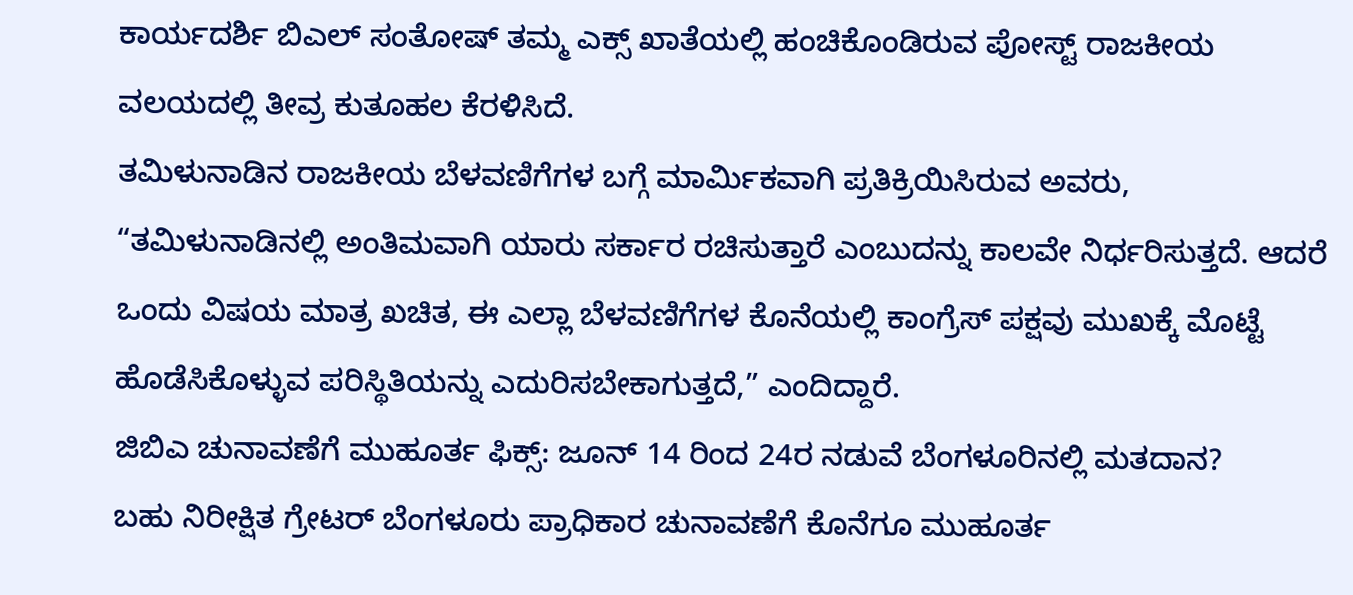ಕಾರ್ಯದರ್ಶಿ ಬಿಎಲ್ ಸಂತೋಷ್ ತಮ್ಮ ಎಕ್ಸ್ ಖಾತೆಯಲ್ಲಿ ಹಂಚಿಕೊಂಡಿರುವ ಪೋಸ್ಟ್ ರಾಜಕೀಯ ವಲಯದಲ್ಲಿ ತೀವ್ರ ಕುತೂಹಲ ಕೆರಳಿಸಿದೆ.
ತಮಿಳುನಾಡಿನ ರಾಜಕೀಯ ಬೆಳವಣಿಗೆಗಳ ಬಗ್ಗೆ ಮಾರ್ಮಿಕವಾಗಿ ಪ್ರತಿಕ್ರಿಯಿಸಿರುವ ಅವರು, “ತಮಿಳುನಾಡಿನಲ್ಲಿ ಅಂತಿಮವಾಗಿ ಯಾರು ಸರ್ಕಾರ ರಚಿಸುತ್ತಾರೆ ಎಂಬುದನ್ನು ಕಾಲವೇ ನಿರ್ಧರಿಸುತ್ತದೆ. ಆದರೆ ಒಂದು ವಿಷಯ ಮಾತ್ರ ಖಚಿತ, ಈ ಎಲ್ಲಾ ಬೆಳವಣಿಗೆಗಳ ಕೊನೆಯಲ್ಲಿ ಕಾಂಗ್ರೆಸ್ ಪಕ್ಷವು ಮುಖಕ್ಕೆ ಮೊಟ್ಟೆ ಹೊಡೆಸಿಕೊಳ್ಳುವ ಪರಿಸ್ಥಿತಿಯನ್ನು ಎದುರಿಸಬೇಕಾಗುತ್ತದೆ,” ಎಂದಿದ್ದಾರೆ.
ಜಿಬಿಎ ಚುನಾವಣೆಗೆ ಮುಹೂರ್ತ ಫಿಕ್ಸ್: ಜೂನ್ 14 ರಿಂದ 24ರ ನಡುವೆ ಬೆಂಗಳೂರಿನಲ್ಲಿ ಮತದಾನ?
ಬಹು ನಿರೀಕ್ಷಿತ ಗ್ರೇಟರ್ ಬೆಂಗಳೂರು ಪ್ರಾಧಿಕಾರ ಚುನಾವಣೆಗೆ ಕೊನೆಗೂ ಮುಹೂರ್ತ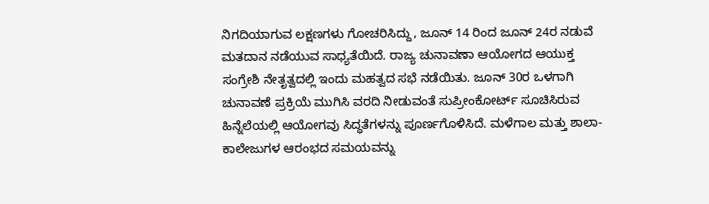ನಿಗದಿಯಾಗುವ ಲಕ್ಷಣಗಳು ಗೋಚರಿಸಿದ್ದು, ಜೂನ್ 14 ರಿಂದ ಜೂನ್ 24ರ ನಡುವೆ ಮತದಾನ ನಡೆಯುವ ಸಾಧ್ಯತೆಯಿದೆ. ರಾಜ್ಯ ಚುನಾವಣಾ ಆಯೋಗದ ಆಯುಕ್ತ ಸಂಗ್ರೇಶಿ ನೇತೃತ್ವದಲ್ಲಿ ಇಂದು ಮಹತ್ವದ ಸಭೆ ನಡೆಯಿತು. ಜೂನ್ 30ರ ಒಳಗಾಗಿ ಚುನಾವಣೆ ಪ್ರಕ್ರಿಯೆ ಮುಗಿಸಿ ವರದಿ ನೀಡುವಂತೆ ಸುಪ್ರೀಂಕೋರ್ಟ್ ಸೂಚಿಸಿರುವ ಹಿನ್ನೆಲೆಯಲ್ಲಿ ಆಯೋಗವು ಸಿದ್ಧತೆಗಳನ್ನು ಪೂರ್ಣಗೊಳಿಸಿದೆ. ಮಳೆಗಾಲ ಮತ್ತು ಶಾಲಾ-ಕಾಲೇಜುಗಳ ಆರಂಭದ ಸಮಯವನ್ನು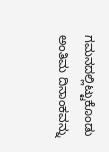ಗಮನದಲ್ಲಿಟ್ಟುಕೊಂಡು ಅಂತಿಮ ದಿನಾಂಕವನ್ನು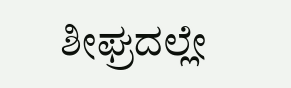ಶೀಘ್ರದಲ್ಲೇ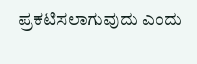ಪ್ರಕಟಿಸಲಾಗುವುದು ಎಂದು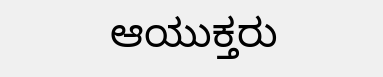ಆಯುಕ್ತರು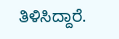ತಿಳಿಸಿದ್ದಾರೆ.